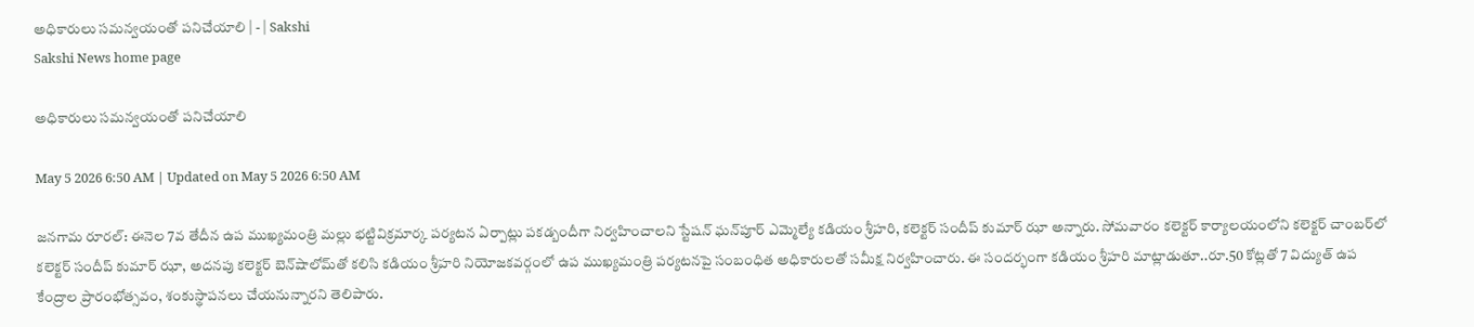అధికారులు సమన్వయంతో పనిచేయాలి | - | Sakshi
Sakshi News home page

అధికారులు సమన్వయంతో పనిచేయాలి

May 5 2026 6:50 AM | Updated on May 5 2026 6:50 AM

జనగామ రూరల్‌: ఈనెల 7వ తేదీన ఉప ముఖ్యమంత్రి మల్లు భట్టివిక్రమార్క పర్యటన ఏర్పాట్లు పకడ్బందీగా నిర్వహించాలని స్టేషన్‌ ఘన్‌పూర్‌ ఎమ్మెల్యే కడియం శ్రీహరి, కలెక్టర్‌ సందీప్‌ కుమార్‌ ఝా అన్నారు. సోమవారం కలెక్టర్‌ కార్యాలయంలోని కలెక్టర్‌ చాంబర్‌లో కలెక్టర్‌ సందీప్‌ కుమార్‌ ఝా, అదనపు కలెక్టర్‌ బెన్‌షాలోమ్‌తో కలిసి కడియం శ్రీహరి నియోజకవర్గంలో ఉప ముఖ్యమంత్రి పర్యటనపై సంబంధిత అధికారులతో సమీక్ష నిర్వహించారు. ఈ సందర్భంగా కడియం శ్రీహరి మాట్లాడుతూ..రూ.50 కోట్లతో 7 విద్యుత్‌ ఉప కేంద్రాల ప్రారంభోత్సవం, శంకుస్థాపనలు చేయనున్నారని తెలిపారు.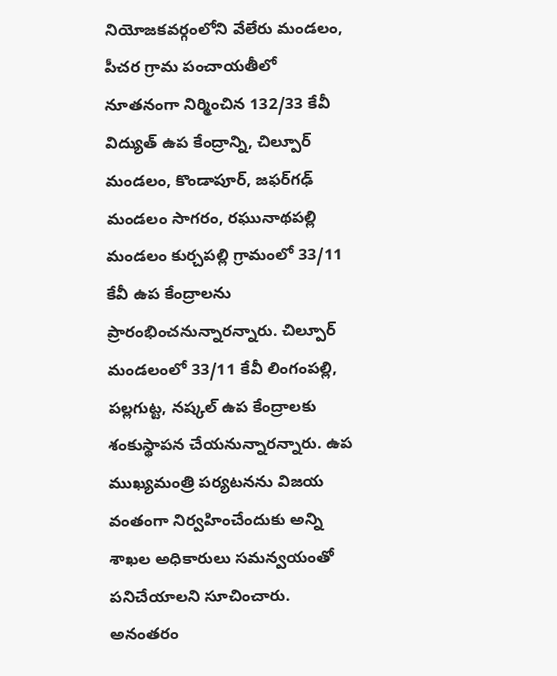నియోజకవర్గంలోని వేలేరు మండలం, పీచర గ్రామ పంచాయతీలో నూతనంగా నిర్మించిన 132/33 కేవీ విద్యుత్‌ ఉప కేంద్రాన్ని, చిల్పూర్‌ మండలం, కొండాపూర్‌, జఫర్‌గఢ్‌ మండలం సాగరం, రఘునాథపల్లి మండలం కుర్చపల్లి గ్రామంలో 33/11 కేవీ ఉప కేంద్రాలను ప్రారంభించనున్నారన్నారు. చిల్పూర్‌ మండలంలో 33/11 కేవీ లింగంపల్లి, పల్లగుట్ట, నష్కల్‌ ఉప కేంద్రాలకు శంకుస్థాపన చేయనున్నారన్నారు. ఉప ముఖ్యమంత్రి పర్యటనను విజయ వంతంగా నిర్వహించేందుకు అన్ని శాఖల అధికారులు సమన్వయంతో పనిచేయాలని సూచించారు. అనంతరం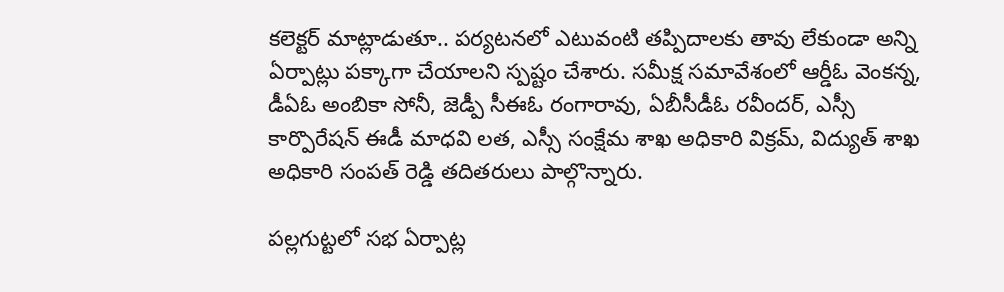కలెక్టర్‌ మాట్లాడుతూ.. పర్యటనలో ఎటువంటి తప్పిదాలకు తావు లేకుండా అన్ని ఏర్పాట్లు పక్కాగా చేయాలని స్పష్టం చేశారు. సమీక్ష సమావేశంలో ఆర్డీఓ వెంకన్న, డీఏఓ అంబికా సోనీ, జెడ్పీ సీఈఓ రంగారావు, ఏబీసీడీఓ రవీందర్‌, ఎస్సీ కార్పొరేషన్‌ ఈడీ మాధవి లత, ఎస్సీ సంక్షేమ శాఖ అధికారి విక్రమ్‌, విద్యుత్‌ శాఖ అధికారి సంపత్‌ రెడ్డి తదితరులు పాల్గొన్నారు.

పల్లగుట్టలో సభ ఏర్పాట్ల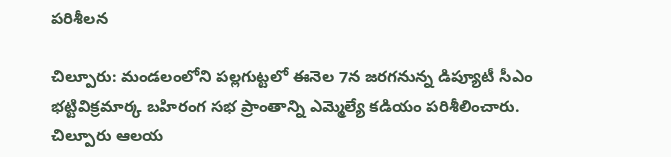పరిశీలన

చిల్పూరు: మండలంలోని పల్లగుట్టలో ఈనెల 7న జరగనున్న డిప్యూటీ సీఎం భట్టివిక్రమార్క బహిరంగ సభ ప్రాంతాన్ని ఎమ్మెల్యే కడియం పరిశీలించారు. చిల్పూరు ఆలయ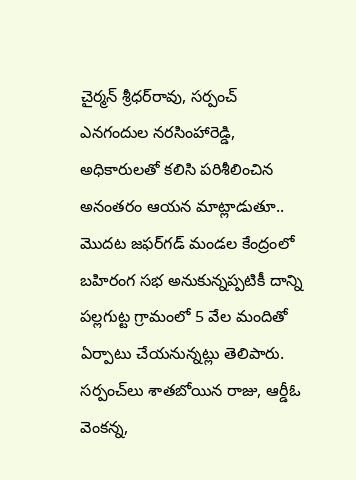చైర్మన్‌ శ్రీధర్‌రావు, సర్పంచ్‌ ఎనగందుల నరసింహారెడ్డి, అధికారులతో కలిసి పరిశీలించిన అనంతరం ఆయన మాట్లాడుతూ.. మొదట జఫర్‌గడ్‌ మండల కేంద్రంలో బహిరంగ సభ అనుకున్నప్పటికీ దాన్ని పల్లగుట్ట గ్రామంలో 5 వేల మందితో ఏర్పాటు చేయనున్నట్లు తెలిపారు. సర్పంచ్‌లు శాతబోయిన రాజు, ఆర్డీఓ వెంకన్న,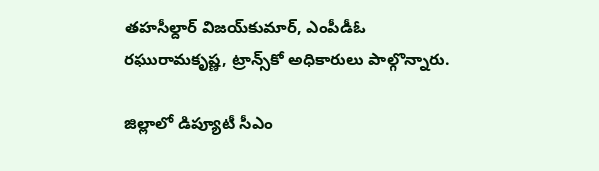తహసీల్దార్‌ విజయ్‌కుమార్‌, ఎంపీడీఓ రఘురామకృష్ణ, ట్రాన్స్‌కో అధికారులు పాల్గొన్నారు.

జిల్లాలో డిప్యూటీ సీఎం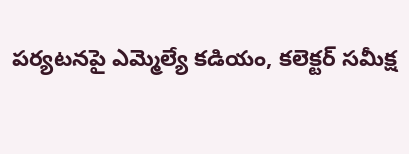పర్యటనపై ఎమ్మెల్యే కడియం, కలెక్టర్‌ సమీక్ష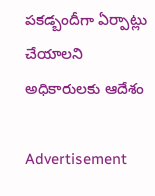పకడ్బందీగా ఏర్పాట్లు చేయాలని అధికారులకు ఆదేశం

Advertisement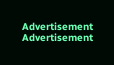Advertisement
Advertisement